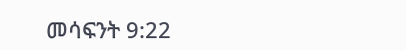መሳፍንት 9:22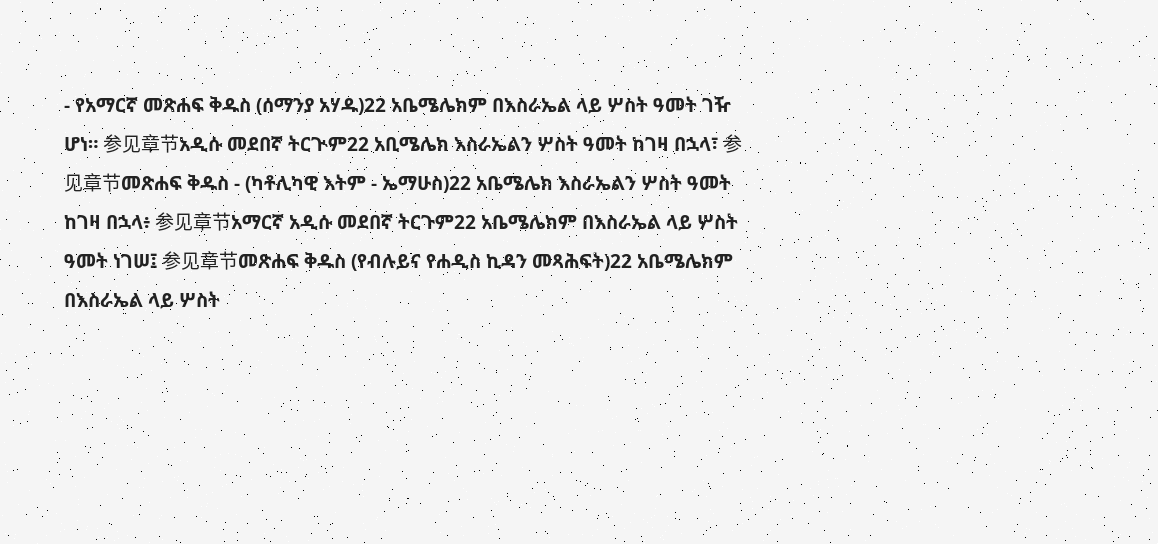- የአማርኛ መጽሐፍ ቅዱስ (ሰማንያ አሃዱ)22 አቤሜሌክም በእስራኤል ላይ ሦስት ዓመት ገዥ ሆነ። 参见章节አዲሱ መደበኛ ትርጒም22 አቢሜሌክ እስራኤልን ሦስት ዓመት ከገዛ በኋላ፣ 参见章节መጽሐፍ ቅዱስ - (ካቶሊካዊ እትም - ኤማሁስ)22 አቤሜሌክ እስራኤልን ሦስት ዓመት ከገዛ በኋላ፥ 参见章节አማርኛ አዲሱ መደበኛ ትርጉም22 አቤሜሌክም በእስራኤል ላይ ሦስት ዓመት ነገሠ፤ 参见章节መጽሐፍ ቅዱስ (የብሉይና የሐዲስ ኪዳን መጻሕፍት)22 አቤሜሌክም በእስራኤል ላይ ሦስት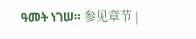ዓመት ነገሠ። 参见章节 |